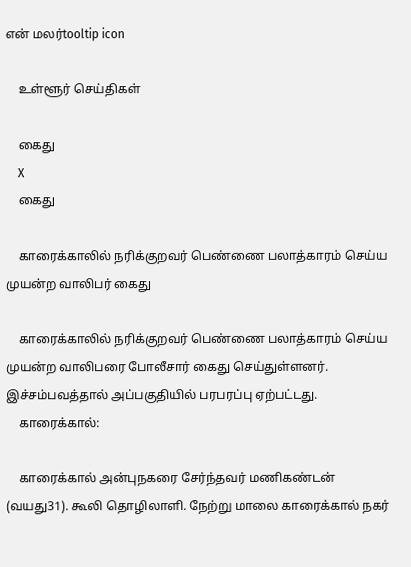என் மலர்tooltip icon

    உள்ளூர் செய்திகள்

    கைது
    X
    கைது

    காரைக்காலில் நரிக்குறவர் பெண்ணை பலாத்காரம் செய்ய முயன்ற வாலிபர் கைது

    காரைக்காலில் நரிக்குறவர் பெண்ணை பலாத்காரம் செய்ய முயன்ற வாலிபரை போலீசார் கைது செய்துள்ளனர். இச்சம்பவத்தால் அப்பகுதியில் பரபரப்பு ஏற்பட்டது.
    காரைக்கால்:

    காரைக்கால் அன்புநகரை சேர்ந்தவர் மணிகண்டன் (வயது31). கூலி தொழிலாளி. நேற்று மாலை காரைக்கால் நகர்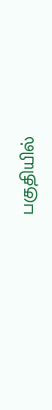பகுதியில்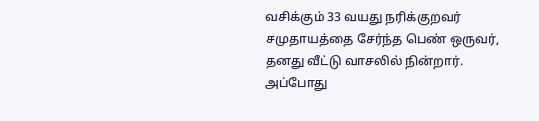வசிக்கும் 33 வயது நரிக்குறவர் சமுதாயத்தை சேர்ந்த பெண் ஒருவர், தனது வீட்டு வாசலில் நின்றார். அப்போது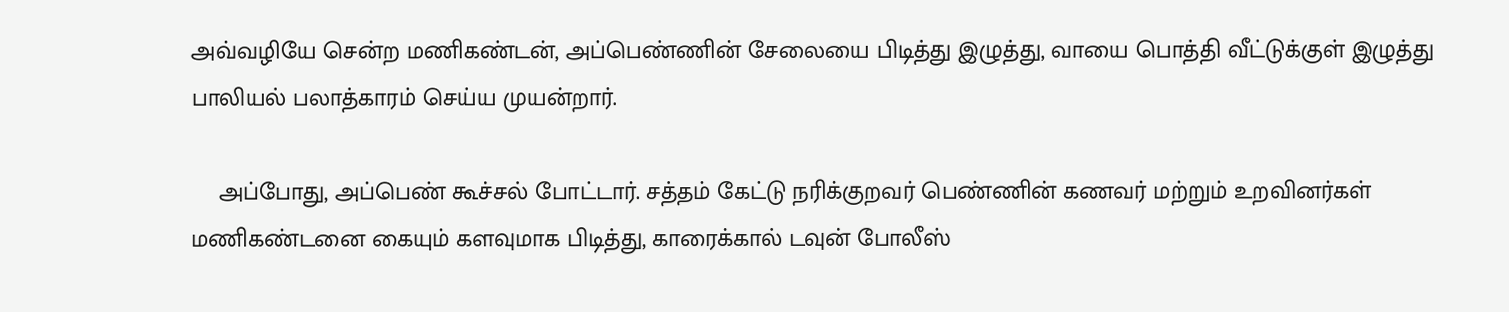அவ்வழியே சென்ற மணிகண்டன், அப்பெண்ணின் சேலையை பிடித்து இழுத்து, வாயை பொத்தி வீட்டுக்குள் இழுத்து பாலியல் பலாத்காரம் செய்ய முயன்றார்.

    அப்போது, அப்பெண் கூச்சல் போட்டார். சத்தம் கேட்டு நரிக்குறவர் பெண்ணின் கணவர் மற்றும் உறவினர்கள் மணிகண்டனை கையும் களவுமாக பிடித்து, காரைக்கால் டவுன் போலீஸ்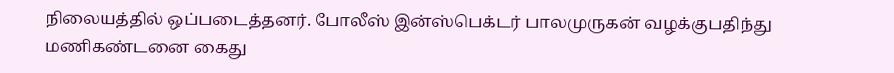நிலையத்தில் ஒப்படைத்தனர். போலீஸ் இன்ஸ்பெக்டர் பாலமுருகன் வழக்குபதிந்து மணிகண்டனை கைது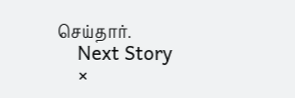செய்தார்.
    Next Story
    ×